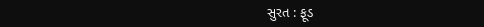સુરત : ફૂડ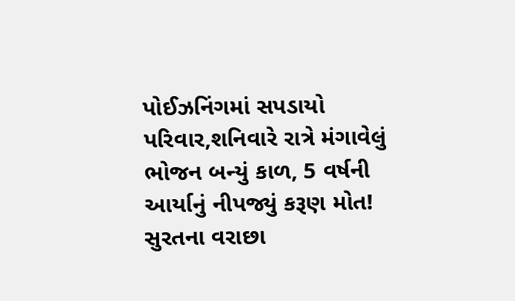પોઈઝનિંગમાં સપડાયો પરિવાર,શનિવારે રાત્રે મંગાવેલું ભોજન બન્યું કાળ, 5 વર્ષની આર્યાનું નીપજ્યું કરૂણ મોત!
સુરતના વરાછા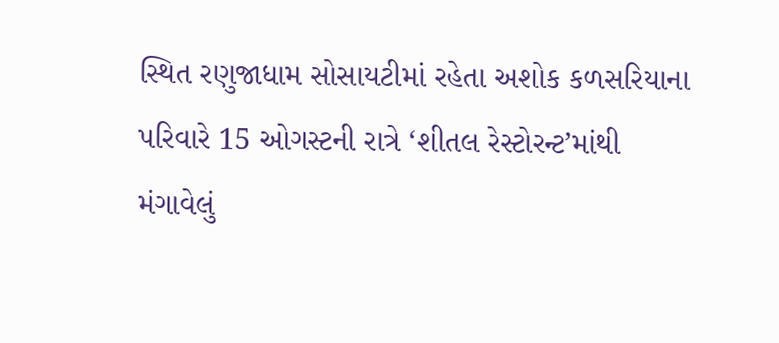સ્થિત રણુજાધામ સોસાયટીમાં રહેતા અશોક કળસરિયાના પરિવારે 15 ઓગસ્ટની રાત્રે ‘શીતલ રેસ્ટોરન્ટ’માંથી મંગાવેલું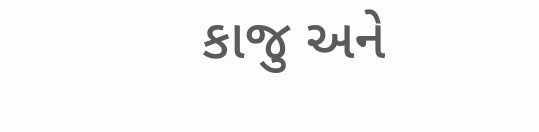કાજુ અને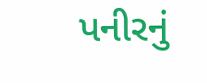પનીરનું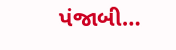પંજાબી…